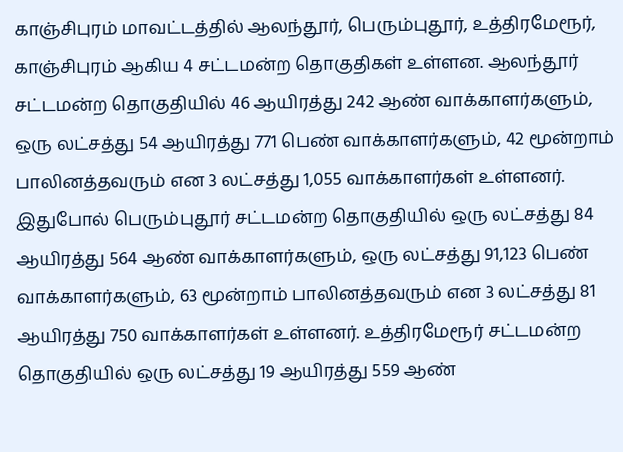காஞ்சிபுரம் மாவட்டத்தில் ஆலந்தூர், பெரும்புதூர், உத்திரமேரூர், காஞ்சிபுரம் ஆகிய 4 சட்டமன்ற தொகுதிகள் உள்ளன. ஆலந்தூர் சட்டமன்ற தொகுதியில் 46 ஆயிரத்து 242 ஆண் வாக்காளர்களும், ஒரு லட்சத்து 54 ஆயிரத்து 771 பெண் வாக்காளர்களும், 42 மூன்றாம் பாலினத்தவரும் என 3 லட்சத்து 1,055 வாக்காளர்கள் உள்ளனர். இதுபோல் பெரும்புதூர் சட்டமன்ற தொகுதியில் ஒரு லட்சத்து 84 ஆயிரத்து 564 ஆண் வாக்காளர்களும், ஒரு லட்சத்து 91,123 பெண் வாக்காளர்களும், 63 மூன்றாம் பாலினத்தவரும் என 3 லட்சத்து 81 ஆயிரத்து 750 வாக்காளர்கள் உள்ளனர். உத்திரமேரூர் சட்டமன்ற தொகுதியில் ஒரு லட்சத்து 19 ஆயிரத்து 559 ஆண்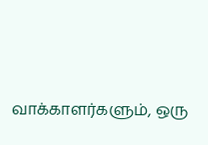வாக்காளர்களும், ஒரு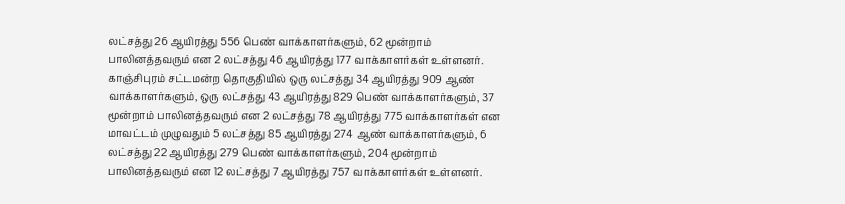லட்சத்து 26 ஆயிரத்து 556 பெண் வாக்காளர்களும், 62 மூன்றாம் பாலினத்தவரும் என 2 லட்சத்து 46 ஆயிரத்து 177 வாக்காளர்கள் உள்ளனர். காஞ்சிபுரம் சட்டமன்ற தொகுதியில் ஒரு லட்சத்து 34 ஆயிரத்து 909 ஆண் வாக்காளர்களும், ஒரு லட்சத்து 43 ஆயிரத்து 829 பெண் வாக்காளர்களும், 37 மூன்றாம் பாலினத்தவரும் என 2 லட்சத்து 78 ஆயிரத்து 775 வாக்காளர்கள் என மாவட்டம் முழுவதும் 5 லட்சத்து 85 ஆயிரத்து 274 ஆண் வாக்காளர்களும், 6 லட்சத்து 22 ஆயிரத்து 279 பெண் வாக்காளர்களும், 204 மூன்றாம் பாலினத்தவரும் என 12 லட்சத்து 7 ஆயிரத்து 757 வாக்காளர்கள் உள்ளனர்.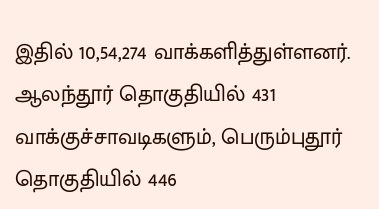இதில் 10,54,274 வாக்களித்துள்ளனர்.
ஆலந்தூர் தொகுதியில் 431 வாக்குச்சாவடிகளும், பெரும்புதூர் தொகுதியில் 446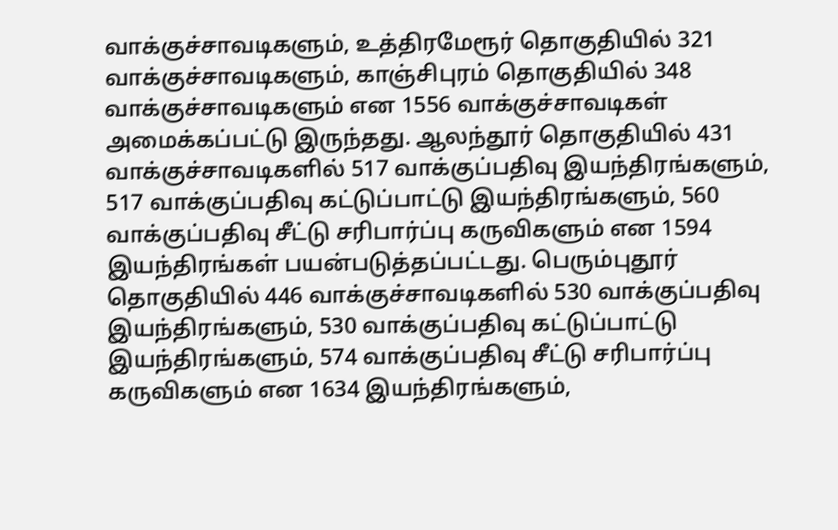வாக்குச்சாவடிகளும், உத்திரமேரூர் தொகுதியில் 321 வாக்குச்சாவடிகளும், காஞ்சிபுரம் தொகுதியில் 348 வாக்குச்சாவடிகளும் என 1556 வாக்குச்சாவடிகள் அமைக்கப்பட்டு இருந்தது. ஆலந்தூர் தொகுதியில் 431 வாக்குச்சாவடிகளில் 517 வாக்குப்பதிவு இயந்திரங்களும், 517 வாக்குப்பதிவு கட்டுப்பாட்டு இயந்திரங்களும், 560 வாக்குப்பதிவு சீட்டு சரிபார்ப்பு கருவிகளும் என 1594 இயந்திரங்கள் பயன்படுத்தப்பட்டது. பெரும்புதூர் தொகுதியில் 446 வாக்குச்சாவடிகளில் 530 வாக்குப்பதிவு இயந்திரங்களும், 530 வாக்குப்பதிவு கட்டுப்பாட்டு இயந்திரங்களும், 574 வாக்குப்பதிவு சீட்டு சரிபார்ப்பு கருவிகளும் என 1634 இயந்திரங்களும்,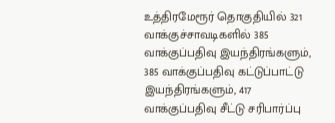உத்திரமேரூர் தொகுதியில் 321 வாக்குச்சாவடிகளில் 385 வாக்குப்பதிவு இயந்திரங்களும், 385 வாக்குப்பதிவு கட்டுப்பாட்டு இயந்திரங்களும், 417 வாக்குப்பதிவு சீட்டு சரிபார்ப்பு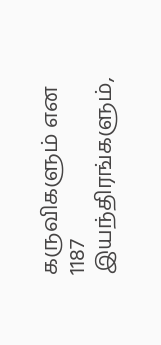கருவிகளும் என 1187 இயந்திரங்களும்,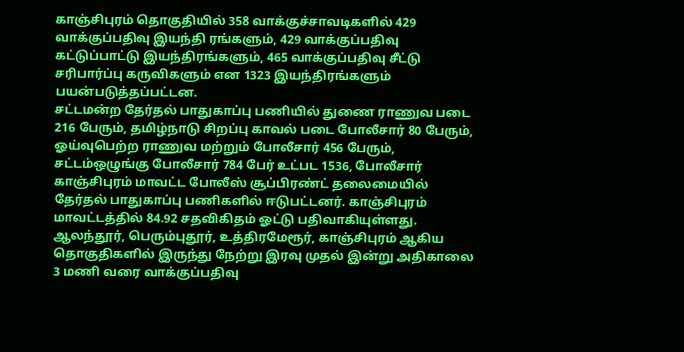காஞ்சிபுரம் தொகுதியில் 358 வாக்குச்சாவடிகளில் 429 வாக்குப்பதிவு இயந்தி ரங்களும், 429 வாக்குப்பதிவு கட்டுப்பாட்டு இயந்திரங்களும், 465 வாக்குப்பதிவு சீட்டு சரிபார்ப்பு கருவிகளும் என 1323 இயந்திரங்களும் பயன்படுத்தப்பட்டன.
சட்டமன்ற தேர்தல் பாதுகாப்பு பணியில் துணை ராணுவ படை 216 பேரும், தமிழ்நாடு சிறப்பு காவல் படை போலீசார் 80 பேரும், ஓய்வுபெற்ற ராணுவ மற்றும் போலீசார் 456 பேரும், சட்டம்ஒழுங்கு போலீசார் 784 பேர் உட்பட 1536, போலீசார் காஞ்சிபுரம் மாவட்ட போலீஸ் சூப்பிரண்ட் தலைமையில் தேர்தல் பாதுகாப்பு பணிகளில் ஈடுபட்டனர். காஞ்சிபுரம் மாவட்டத்தில் 84.92 சதவிகிதம் ஓட்டு பதிவாகியுள்ளது. ஆலந்தூர், பெரும்புதூர், உத்திரமேரூர், காஞ்சிபுரம் ஆகிய தொகுதிகளில் இருந்து நேற்று இரவு முதல் இன்று அதிகாலை 3 மணி வரை வாக்குப்பதிவு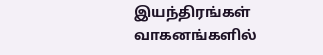இயந்திரங்கள் வாகனங்களில்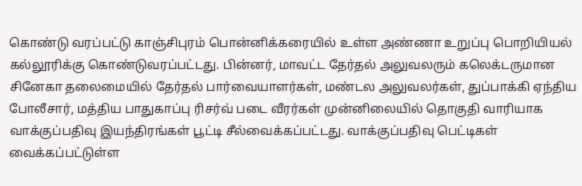கொண்டு வரப்பட்டு காஞ்சிபுரம் பொன்னிக்கரையில் உள்ள அண்ணா உறுப்பு பொறியியல் கல்லூரிக்கு கொண்டுவரப்பட்டது. பின்னர், மாவட்ட தேர்தல் அலுவலரும் கலெக்டருமான சினேகா தலைமையில் தேர்தல் பார்வையாளர்கள், மண்டல அலுவலர்கள், துப்பாக்கி ஏந்திய போலீசார், மத்திய பாதுகாப்பு ரிசர்வ் படை வீரர்கள் முன்னிலையில் தொகுதி வாரியாக வாக்குப்பதிவு இயந்திரங்கள் பூட்டி சீல்வைக்கப்பட்டது. வாக்குப்பதிவு பெட்டிகள் வைக்கப்பட்டுள்ள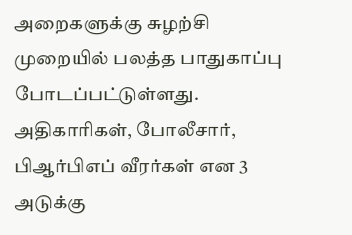அறைகளுக்கு சுழற்சி முறையில் பலத்த பாதுகாப்பு போடப்பட்டுள்ளது. அதிகாரிகள், போலீசார், பிஆர்பிஎப் வீரர்கள் என 3 அடுக்கு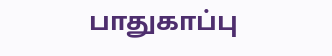பாதுகாப்பு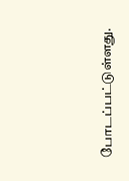போடப்பட்டுள்ளது.